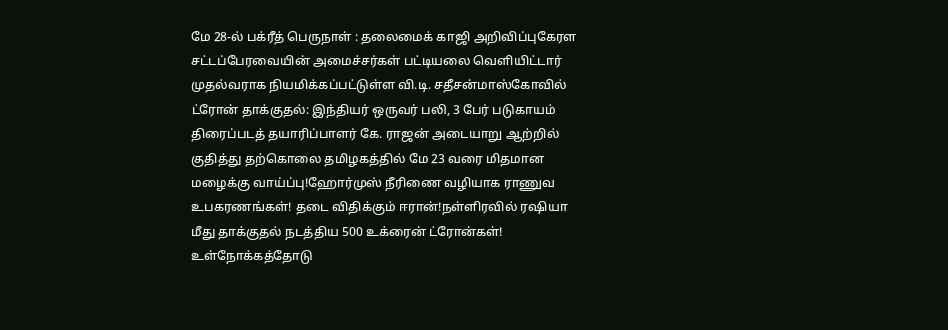மே 28-ல் பக்ரீத் பெருநாள் : தலைமைக் காஜி அறிவிப்புகேரள சட்டப்பேரவையின் அமைச்சர்கள் பட்டியலை வெளியிட்டார் முதல்வராக நியமிக்கப்பட்டுள்ள வி.டி. சதீசன்மாஸ்கோவில் ட்ரோன் தாக்குதல்: இந்தியர் ஒருவர் பலி, 3 பேர் படுகாயம் திரைப்படத் தயாரிப்பாளர் கே. ராஜன் அடையாறு ஆற்றில் குதித்து தற்கொலை தமிழகத்தில் மே 23 வரை மிதமான மழைக்கு வாய்ப்பு!ஹோர்முஸ் நீரிணை வழியாக ராணுவ உபகரணங்கள்! தடை விதிக்கும் ஈரான்!நள்ளிரவில் ரஷியா மீது தாக்குதல் நடத்திய 500 உக்ரைன் ட்ரோன்கள்! உள்நோக்கத்தோடு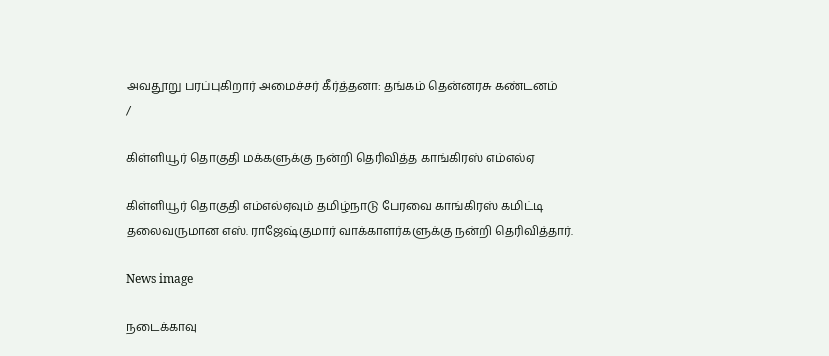அவதூறு பரப்புகிறார் அமைச்சர் கீர்த்தனா: தங்கம் தென்னரசு கண்டனம்
/

கிள்ளியூர் தொகுதி மக்களுக்கு நன்றி தெரிவித்த காங்கிரஸ் எம்எல்ஏ

கிள்ளியூர் தொகுதி எம்எல்ஏவும் தமிழ்நாடு பேரவை காங்கிரஸ் கமிட்டி தலைவருமான எஸ். ராஜேஷ்குமார் வாக்காளர்களுக்கு நன்றி தெரிவித்தார்.

News image

நடைக்காவு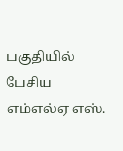பகுதியில் பேசிய எம்எல்ஏ எஸ்.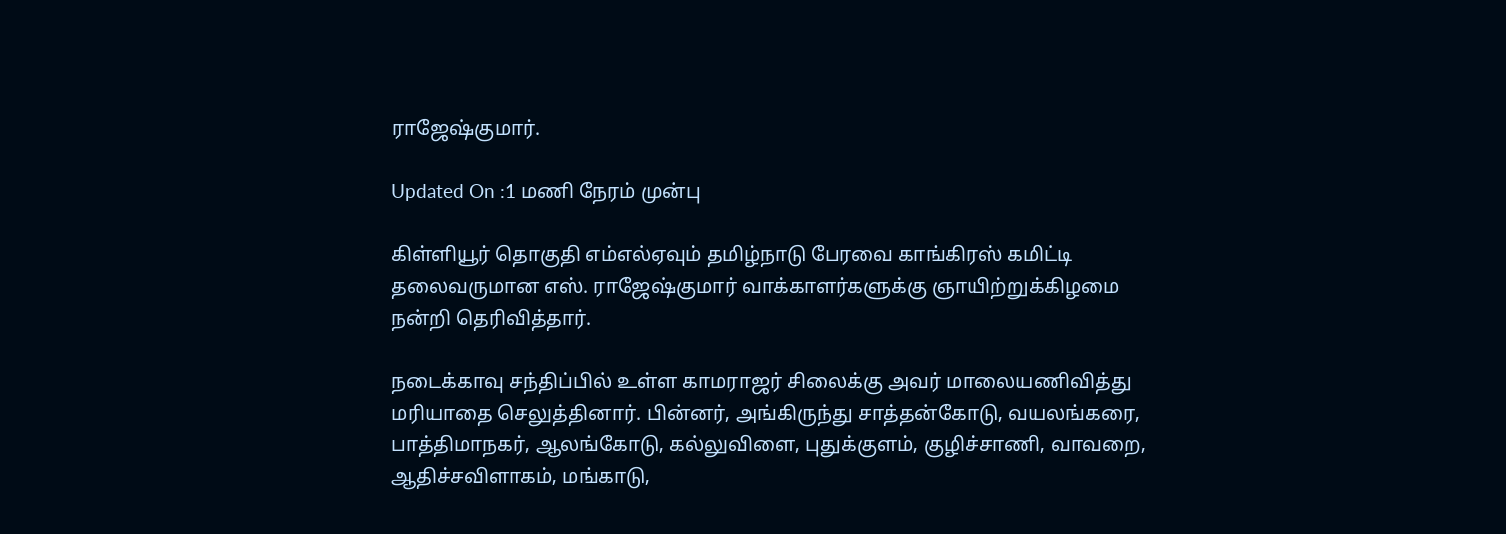ராஜேஷ்குமார்.

Updated On :1 மணி நேரம் முன்பு

கிள்ளியூர் தொகுதி எம்எல்ஏவும் தமிழ்நாடு பேரவை காங்கிரஸ் கமிட்டி தலைவருமான எஸ். ராஜேஷ்குமார் வாக்காளர்களுக்கு ஞாயிற்றுக்கிழமை நன்றி தெரிவித்தார்.

நடைக்காவு சந்திப்பில் உள்ள காமராஜர் சிலைக்கு அவர் மாலையணிவித்து மரியாதை செலுத்தினார். பின்னர், அங்கிருந்து சாத்தன்கோடு, வயலங்கரை, பாத்திமாநகர், ஆலங்கோடு, கல்லுவிளை, புதுக்குளம், குழிச்சாணி, வாவறை, ஆதிச்சவிளாகம், மங்காடு,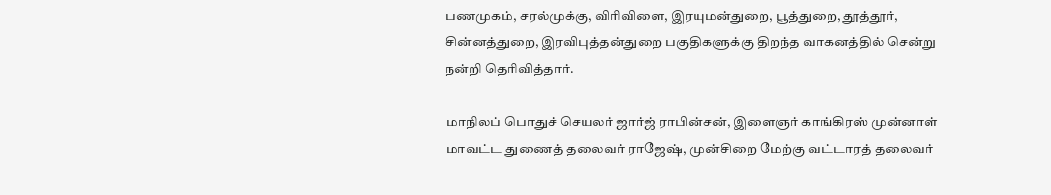பணமுகம், சரல்முக்கு, விரிவிளை, இரயுமன்துறை, பூத்துறை, தூத்தூர், சின்னத்துறை, இரவிபுத்தன்துறை பகுதிகளுக்கு திறந்த வாகனத்தில் சென்று நன்றி தெரிவித்தார்.

மாநிலப் பொதுச் செயலர் ஜார்ஜ் ராபின்சன், இளைஞர் காங்கிரஸ் முன்னாள் மாவட்ட துணைத் தலைவர் ராஜேஷ், முன்சிறை மேற்கு வட்டாரத் தலைவர்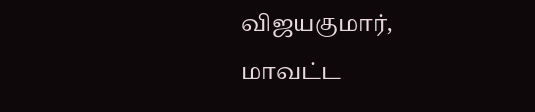விஜயகுமார், மாவட்ட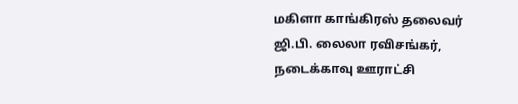மகிளா காங்கிரஸ் தலைவர் ஜி.பி. லைலா ரவிசங்கர், நடைக்காவு ஊராட்சி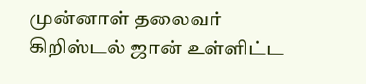முன்னாள் தலைவர் கிறிஸ்டல் ஜான் உள்ளிட்ட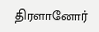திரளானோர்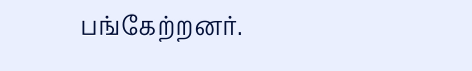பங்கேற்றனர்.